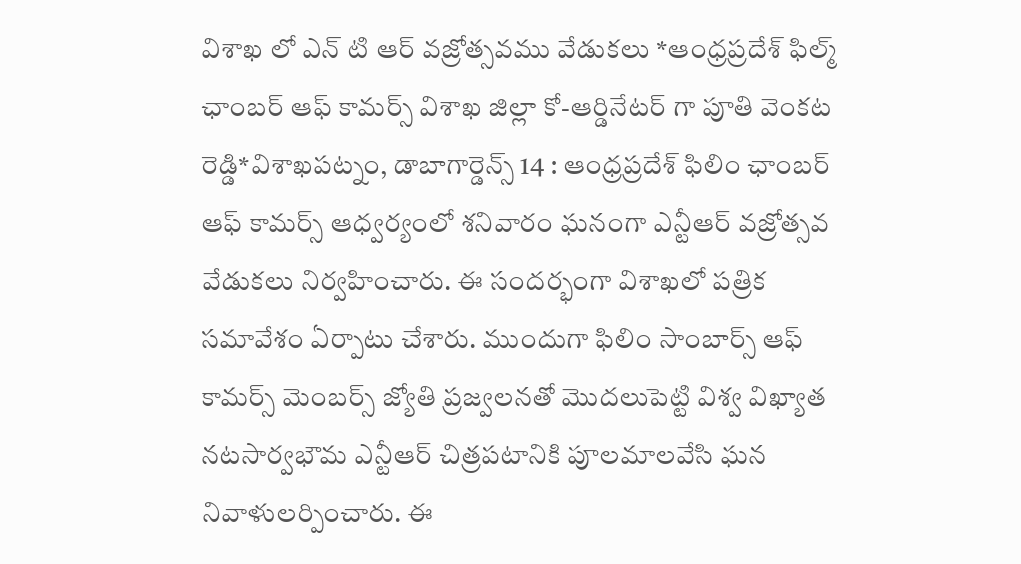విశాఖ లో ఎన్ టి ఆర్ వజ్రోత్సవము వేడుకలు *ఆంధ్రప్రదేశ్ ఫిల్మ్ ఛాంబర్ ఆఫ్ కామర్స్ విశాఖ జిల్లా కో-ఆర్డినేటర్ గా పూతి వెంకట రెడ్డి*విశాఖపట్నం, డాబాగార్డెన్స్ 14 : ఆంధ్రప్రదేశ్ ఫిలిం ఛాంబర్ ఆఫ్ కామర్స్ ఆధ్వర్యంలో శనివారం ఘనంగా ఎన్టీఆర్ వజ్రోత్సవ వేడుకలు నిర్వహించారు. ఈ సందర్భంగా విశాఖలో పత్రిక సమావేశం ఏర్పాటు చేశారు. ముందుగా ఫిలిం సాంబార్స్ ఆఫ్ కామర్స్ మెంబర్స్ జ్యోతి ప్రజ్వలనతో మొదలుపెట్టి విశ్వ విఖ్యాత నటసార్వభౌమ ఎన్టీఆర్ చిత్రపటానికి పూలమాలవేసి ఘన నివాళులర్పించారు. ఈ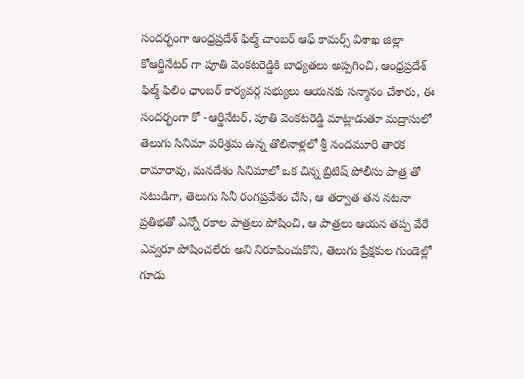సందర్భంగా ఆంధ్రప్రదేశ్ ఫిల్మ్ చాంబర్ ఆఫ్ కామర్స్ విశాఖ జిల్లా కోఆర్డినేటర్ గా పూతి వెంకటరెడ్డికి బాధ్యతలు అప్పగించి, ఆంధ్రప్రదేశ్ ఫిల్మ్ ఫిలిం ఛాంబర్ కార్యవర్గ సభ్యులు ఆయనకు సన్మానం చేశారు, ఈ సందర్భంగా కో -ఆర్డినేటర్, పూతి వెంకటరెడ్డి మాట్లాడుతూ మద్రాసులో తెలుగు సినిమా పరిశ్రమ ఉన్న తొలినాళ్లలో శ్రీ నందమూరి తారక రామారావు, మనదేశం సినిమాలో ఒక చిన్న బ్రిటిష్ పోలీసు పాత్ర తో నటుడిగా, తెలుగు సినీ రంగప్రవేశం చేసి, ఆ తర్వాత తన నటనా ప్రతిభతో ఎన్నో రకాల పాత్రలు పోషించి, ఆ పాత్రలు ఆయన తప్ప వేరే ఎవ్వరూ పోషించలేరు అని నిరూపించుకొని, తెలుగు ప్రేక్షకుల గుండెల్లో గూడు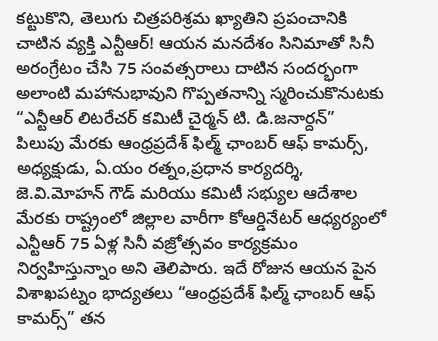కట్టుకొని, తెలుగు చిత్రపరిశ్రమ ఖ్యాతిని ప్రపంచానికి చాటిన వ్యక్తి ఎన్టీఆర్! ఆయన మనదేశం సినిమాతో సినీ అరంగ్రేటం చేసి 75 సంవత్సరాలు దాటిన సందర్భంగా అలాంటి మహానుభావుని గొప్పతనాన్ని స్మరించుకొనుటకు “ఎన్టీఆర్ లిటరేచర్ కమిటీ చైర్మన్ టి. డి.జనార్దన్” పిలుపు మేరకు ఆంధ్రప్రదేశ్ ఫిల్మ్ ఛాంబర్ ఆఫ్ కామర్స్, అధ్యక్షుడు, ఏ.యం రత్నం,ప్రధాన కార్యదర్శి, జె.వి.మోహన్ గౌడ్ మరియు కమిటీ సభ్యుల ఆదేశాల మేరకు రాష్ట్రంలో జిల్లాల వారీగా కోఆర్డినేటర్ ఆధ్యర్యంలో ఎన్టీఆర్ 75 ఏళ్ల సినీ వజ్రోత్సవం కార్యక్రమం నిర్వహిస్తున్నాం అని తెలిపారు. ఇదే రోజున ఆయన పైన విశాఖపట్నం భాద్యతలు “ఆంధ్రప్రదేశ్ ఫిల్మ్ ఛాంబర్ ఆఫ్ కామర్స్” తన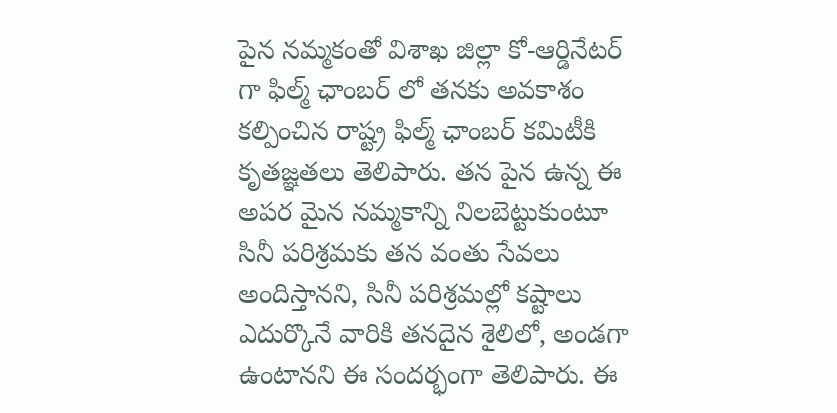పైన నమ్మకంతో విశాఖ జిల్లా కో-ఆర్డినేటర్ గా ఫిల్మ్ ఛాంబర్ లో తనకు అవకాశం కల్పించిన రాష్ట్ర ఫిల్మ్ ఛాంబర్ కమిటీకి కృతజ్ఞతలు తెలిపారు. తన పైన ఉన్న ఈ అపర మైన నమ్మకాన్ని నిలబెట్టుకుంటూ సినీ పరిశ్రమకు తన వంతు సేవలు అందిస్తానని, సినీ పరిశ్రమల్లో కష్టాలు ఎదుర్కొనే వారికి తనదైన శైలిలో, అండగా ఉంటానని ఈ సందర్భంగా తెలిపారు. ఈ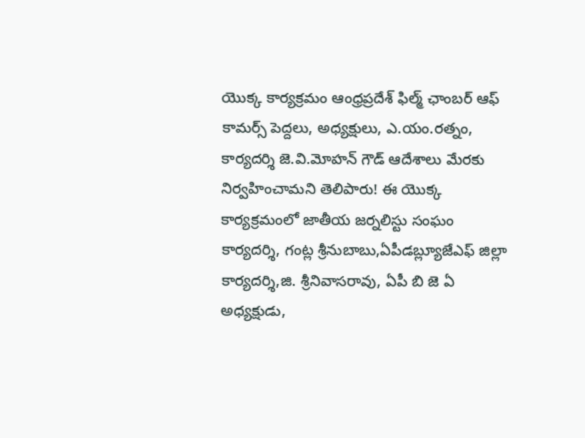యొక్క కార్యక్రమం ఆంధ్రప్రదేశ్ ఫిల్మ్ ఛాంబర్ ఆఫ్ కామర్స్ పెద్దలు, అధ్యక్షులు, ఎ.యం.రత్నం, కార్యదర్శి జె.వి.మోహన్ గౌడ్ ఆదేశాలు మేరకు నిర్వహించామని తెలిపారు! ఈ యొక్క కార్యక్రమంలో జాతీయ జర్నలిస్టు సంఘం కార్యదర్శి, గంట్ల శ్రీనుబాబు,ఏపీడబ్ల్యూజేఎఫ్ జిల్లా కార్యదర్శి,జి. శ్రీనివాసరావు, ఏపీ బి జె ఏ అధ్యక్షుడు,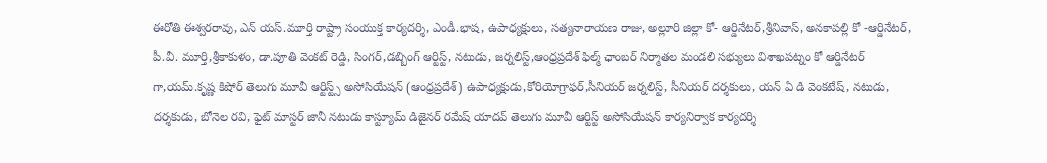ఈరోతి ఈశ్వరరావు, ఎన్ యస్.మూర్తి రాష్ట్రా సంయుక్త కార్యదర్శి, ఎండీ.భాష, ఉపాధ్యక్షులు, సత్యనారాయణ రాజు, అల్లూరి జిల్లా కో- ఆర్డినేటర్,శ్రీనివాస్, అనకాపల్లి కో -ఆర్డినేటర్, పీ.వీ. మూర్తి,శ్రీకాకుళం, డా.పూతి వెంకట్ రెడ్డి, సింగర్,డబ్బింగ్ ఆర్టిస్ట్, నటుడు, జర్నలిస్ట్,ఆంధ్రప్రదేశ్ ఫిల్మ్ ఛాంబర్ నిర్మాతల మండలి సభ్యులు విశాఖపట్నం కో ఆర్డినేటర్ గా,యమ్.కృష్ణ కిషోర్ తెలుగు మూవీ ఆర్టిస్ట్స్ అసోసియేషన్ (ఆంధ్రప్రదేశ్) ఉపాధ్యక్షుడు,కోరియోగ్రాఫర్,సీనియర్ జర్నలిస్ట్, సీనియర్ దర్శకులు, యన్ ఏ డి వెంకటేష్, నటుడు, దర్శకుడు, బోనెల రవి, ఫైట్ మాస్టర్ జానీ నటుడు కాస్ట్యూమ్ డిజైనర్ రమేష్ యాదవ్ తెలుగు మూవీ ఆర్టిస్ట్ అసోసియేషన్ కార్యనిర్వాక కార్యదర్శి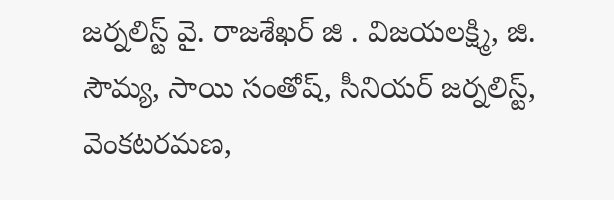జర్నలిస్ట్ వై. రాజశేఖర్ జి . విజయలక్ష్మి, జి. సౌమ్య, సాయి సంతోష్, సీనియర్ జర్నలిస్ట్, వెంకటరమణ,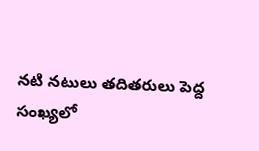నటి నటులు తదితరులు పెద్ద సంఖ్యలో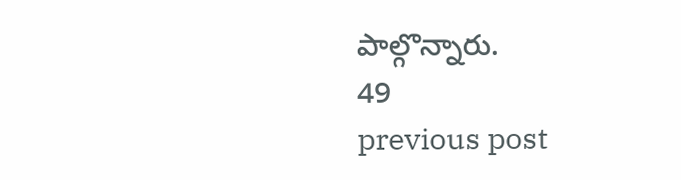పాల్గొన్నారు.
49
previous post